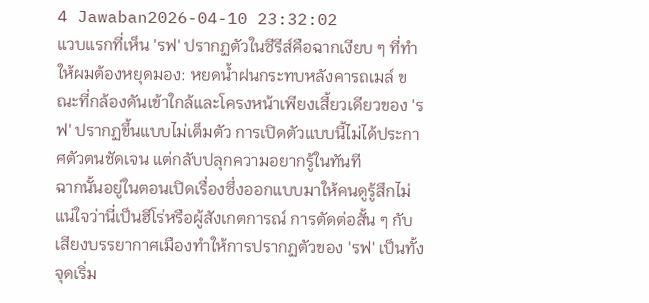4 Jawaban2026-04-10 23:32:02
แวบแรกที่เห็น 'รฟ' ปรากฏตัวในซีรีส์คือฉากเงียบ ๆ ที่ทำให้ผมต้องหยุดมอง: หยดน้ำฝนกระทบหลังคารถเมล์ ขณะที่กล้องดันเข้าใกล้และโครงหน้าเพียงเสี้ยวเดียวของ 'รฟ' ปรากฏขึ้นแบบไม่เต็มตัว การเปิดตัวแบบนี้ไม่ได้ประกาศตัวตนชัดเจน แต่กลับปลุกความอยากรู้ในทันที
ฉากนั้นอยู่ในตอนเปิดเรื่องซึ่งออกแบบมาให้คนดูรู้สึกไม่แน่ใจว่านี่เป็นฮีโร่หรือผู้สังเกตการณ์ การตัดต่อสั้น ๆ กับเสียงบรรยากาศเมืองทำให้การปรากฏตัวของ 'รฟ' เป็นทั้งจุดเริ่ม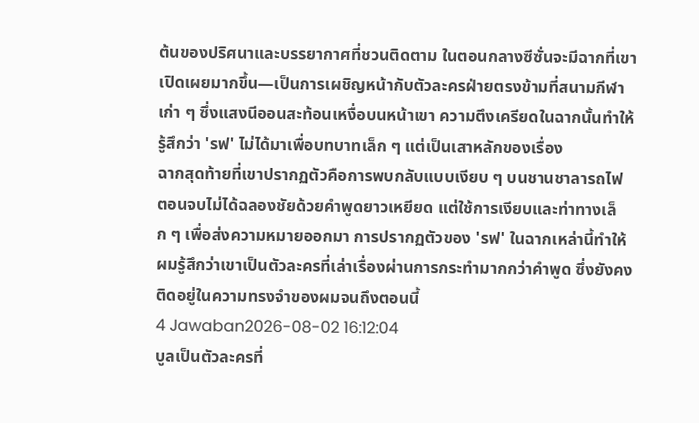ต้นของปริศนาและบรรยากาศที่ชวนติดตาม ในตอนกลางซีซั่นจะมีฉากที่เขาเปิดเผยมากขึ้น—เป็นการเผชิญหน้ากับตัวละครฝ่ายตรงข้ามที่สนามกีฬาเก่า ๆ ซึ่งแสงนีออนสะท้อนเหงื่อบนหน้าเขา ความตึงเครียดในฉากนั้นทำให้รู้สึกว่า 'รฟ' ไม่ได้มาเพื่อบทบาทเล็ก ๆ แต่เป็นเสาหลักของเรื่อง
ฉากสุดท้ายที่เขาปรากฏตัวคือการพบกลับแบบเงียบ ๆ บนชานชาลารถไฟ ตอนจบไม่ได้ฉลองชัยด้วยคำพูดยาวเหยียด แต่ใช้การเงียบและท่าทางเล็ก ๆ เพื่อส่งความหมายออกมา การปรากฏตัวของ 'รฟ' ในฉากเหล่านี้ทำให้ผมรู้สึกว่าเขาเป็นตัวละครที่เล่าเรื่องผ่านการกระทำมากกว่าคำพูด ซึ่งยังคงติดอยู่ในความทรงจำของผมจนถึงตอนนี้
4 Jawaban2026-08-02 16:12:04
บูลเป็นตัวละครที่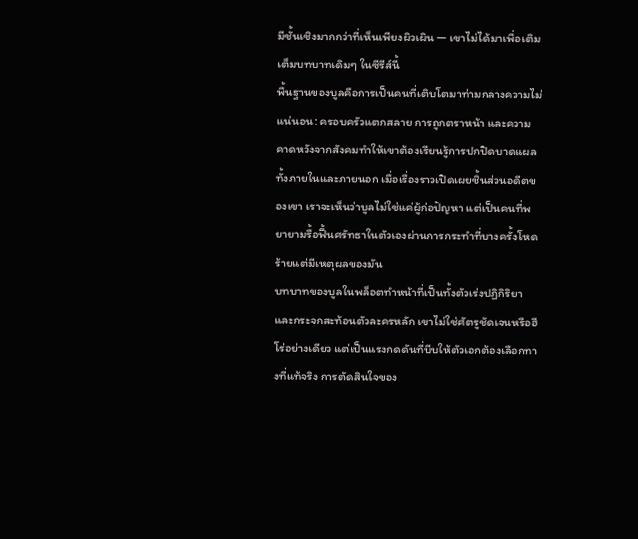มีชั้นเชิงมากกว่าที่เห็นเพียงผิวเผิน — เขาไม่ได้มาเพื่อเติมเต็มบทบาทเดิมๆ ในซีรีส์นี้
พื้นฐานของบูลคือการเป็นคนที่เติบโตมาท่ามกลางความไม่แน่นอน: ครอบครัวแตกสลาย การถูกตราหน้า และความคาดหวังจากสังคมทำให้เขาต้องเรียนรู้การปกปิดบาดแผลทั้งภายในและภายนอก เมื่อเรื่องราวเปิดเผยชิ้นส่วนอดีตของเขา เราจะเห็นว่าบูลไม่ใช่แค่ผู้ก่อปัญหา แต่เป็นคนที่พยายามรื้อฟื้นศรัทธาในตัวเองผ่านการกระทำที่บางครั้งโหดร้ายแต่มีเหตุผลของมัน
บทบาทของบูลในพล็อตทำหน้าที่เป็นทั้งตัวเร่งปฏิกิริยาและกระจกสะท้อนตัวละครหลัก เขาไม่ใช่ศัตรูชัดเจนหรือฮีโร่อย่างเดียว แต่เป็นแรงกดดันที่บีบให้ตัวเอกต้องเลือกทางที่แท้จริง การตัดสินใจของ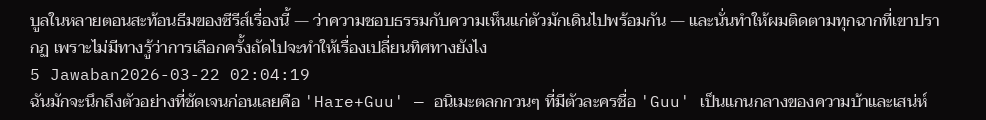บูลในหลายตอนสะท้อนธีมของซีรีส์เรื่องนี้ — ว่าความชอบธรรมกับความเห็นแก่ตัวมักเดินไปพร้อมกัน — และนั่นทำให้ผมติดตามทุกฉากที่เขาปรากฏ เพราะไม่มีทางรู้ว่าการเลือกครั้งถัดไปจะทำให้เรื่องเปลี่ยนทิศทางยังไง
5 Jawaban2026-03-22 02:04:19
ฉันมักจะนึกถึงตัวอย่างที่ชัดเจนก่อนเลยคือ 'Hare+Guu' — อนิเมะตลกกวนๆ ที่มีตัวละครชื่อ 'Guu' เป็นแกนกลางของความบ้าและเสน่ห์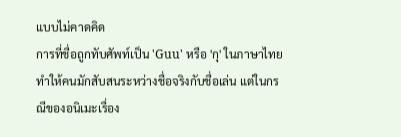แบบไม่คาดคิด
การที่ชื่อถูกทับศัพท์เป็น 'Guu' หรือ 'กุ' ในภาษาไทยทำให้คนมักสับสนระหว่างชื่อจริงกับชื่อเล่น แต่ในกรณีของอนิเมะเรื่อง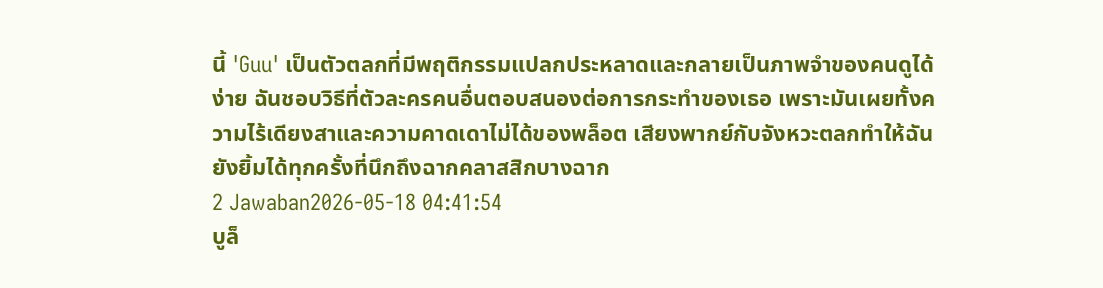นี้ 'Guu' เป็นตัวตลกที่มีพฤติกรรมแปลกประหลาดและกลายเป็นภาพจำของคนดูได้ง่าย ฉันชอบวิธีที่ตัวละครคนอื่นตอบสนองต่อการกระทำของเธอ เพราะมันเผยทั้งความไร้เดียงสาและความคาดเดาไม่ได้ของพล็อต เสียงพากย์กับจังหวะตลกทำให้ฉันยังยิ้มได้ทุกครั้งที่นึกถึงฉากคลาสสิกบางฉาก
2 Jawaban2026-05-18 04:41:54
บูล็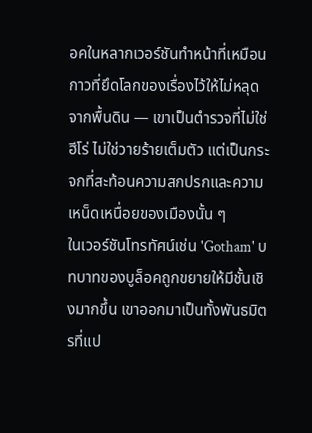อคในหลากเวอร์ชันทำหน้าที่เหมือนกาวที่ยึดโลกของเรื่องไว้ให้ไม่หลุดจากพื้นดิน — เขาเป็นตำรวจที่ไม่ใช่ฮีโร่ ไม่ใช่วายร้ายเต็มตัว แต่เป็นกระจกที่สะท้อนความสกปรกและความเหน็ดเหนื่อยของเมืองนั้น ๆ
ในเวอร์ชันโทรทัศน์เช่น 'Gotham' บทบาทของบูล็อคถูกขยายให้มีชั้นเชิงมากขึ้น เขาออกมาเป็นทั้งพันธมิตรที่แป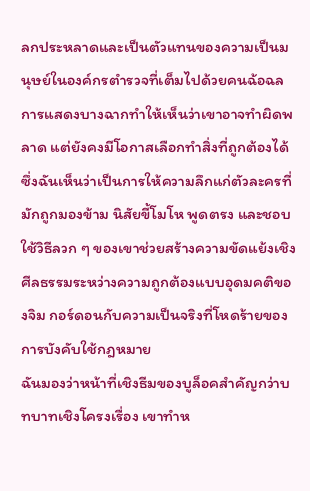ลกประหลาดและเป็นตัวแทนของความเป็นมนุษย์ในองค์กรตำรวจที่เต็มไปด้วยคนฉ้อฉล การแสดงบางฉากทำให้เห็นว่าเขาอาจทำผิดพลาด แต่ยังคงมีโอกาสเลือกทำสิ่งที่ถูกต้องได้ ซึ่งฉันเห็นว่าเป็นการให้ความลึกแก่ตัวละครที่มักถูกมองข้าม นิสัยขี้โมโห พูดตรง และชอบใช้วิธีลวก ๆ ของเขาช่วยสร้างความขัดแย้งเชิงศีลธรรมระหว่างความถูกต้องแบบอุดมคติของจิม กอร์ดอนกับความเป็นจริงที่โหดร้ายของการบังคับใช้กฎหมาย
ฉันมองว่าหน้าที่เชิงธีมของบูล็อคสำคัญกว่าบทบาทเชิงโครงเรื่อง เขาทำห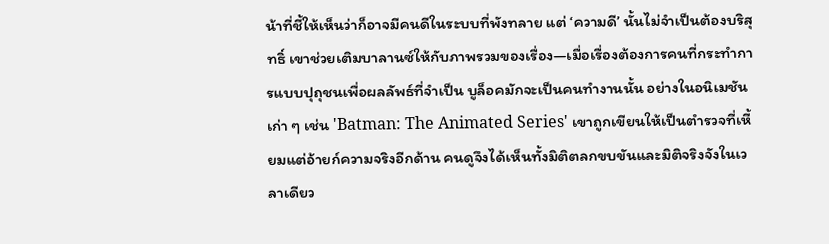น้าที่ชี้ให้เห็นว่าก็อาจมีคนดีในระบบที่พังทลาย แต่ ‘ความดี’ นั้นไม่จำเป็นต้องบริสุทธิ์ เขาช่วยเติมบาลานซ์ให้กับภาพรวมของเรื่อง—เมื่อเรื่องต้องการคนที่กระทำการแบบปุถุชนเพื่อผลลัพธ์ที่จำเป็น บูล็อคมักจะเป็นคนทำงานนั้น อย่างในอนิเมชันเก่า ๆ เช่น 'Batman: The Animated Series' เขาถูกเขียนให้เป็นตำรวจที่เหี้ยมแต่อ้ายก์ความจริงอีกด้าน คนดูจึงได้เห็นทั้งมิติตลกขบขันและมิติจริงจังในเวลาเดียว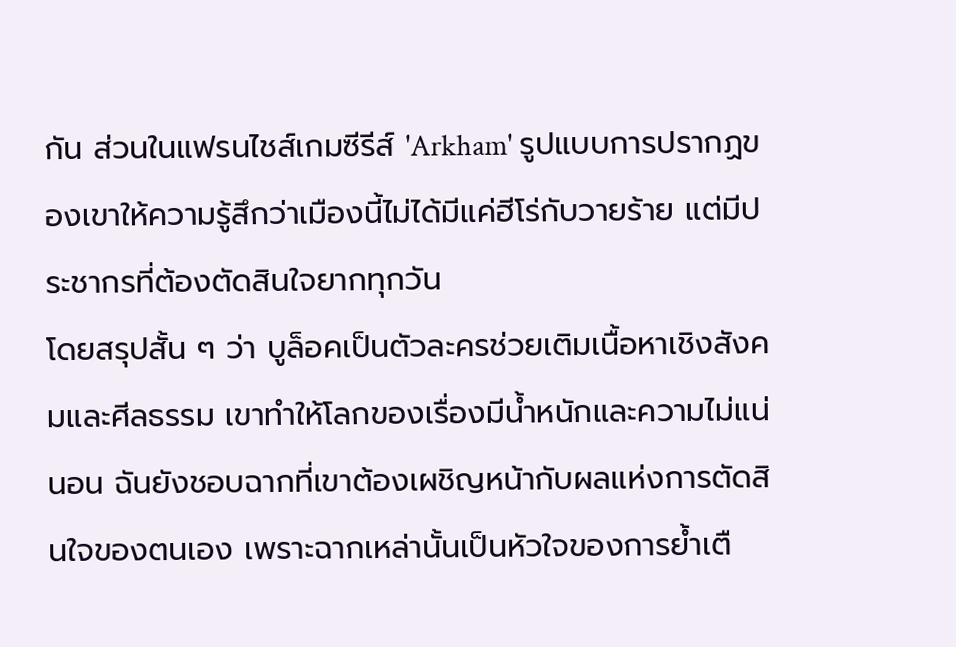กัน ส่วนในแฟรนไชส์เกมซีรีส์ 'Arkham' รูปแบบการปรากฏของเขาให้ความรู้สึกว่าเมืองนี้ไม่ได้มีแค่ฮีโร่กับวายร้าย แต่มีประชากรที่ต้องตัดสินใจยากทุกวัน
โดยสรุปสั้น ๆ ว่า บูล็อคเป็นตัวละครช่วยเติมเนื้อหาเชิงสังคมและศีลธรรม เขาทำให้โลกของเรื่องมีน้ำหนักและความไม่แน่นอน ฉันยังชอบฉากที่เขาต้องเผชิญหน้ากับผลแห่งการตัดสินใจของตนเอง เพราะฉากเหล่านั้นเป็นหัวใจของการย้ำเตื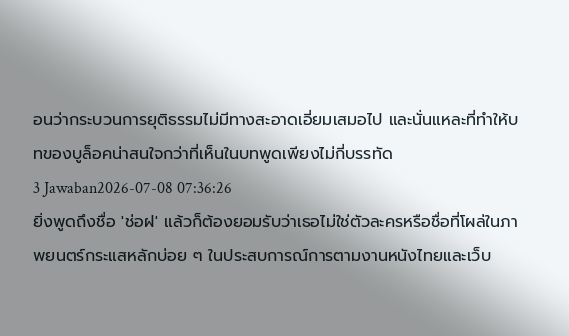อนว่ากระบวนการยุติธรรมไม่มีทางสะอาดเอี่ยมเสมอไป และนั่นแหละที่ทำให้บทของบูล็อคน่าสนใจกว่าที่เห็นในบทพูดเพียงไม่กี่บรรทัด
3 Jawaban2026-07-08 07:36:26
ยิ่งพูดถึงชื่อ 'ช่อฝ' แล้วก็ต้องยอมรับว่าเธอไม่ใช่ตัวละครหรือชื่อที่โผล่ในภาพยนตร์กระแสหลักบ่อย ๆ ในประสบการณ์การตามงานหนังไทยและเว็บ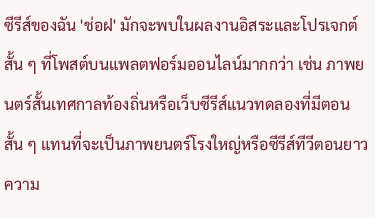ซีรีส์ของฉัน 'ช่อฝ' มักจะพบในผลงานอิสระและโปรเจกต์สั้น ๆ ที่โพสต์บนแพลตฟอร์มออนไลน์มากกว่า เช่น ภาพยนตร์สั้นเทศกาลท้องถิ่นหรือเว็บซีรีส์แนวทดลองที่มีตอนสั้น ๆ แทนที่จะเป็นภาพยนตร์โรงใหญ่หรือซีรีส์ทีวีตอนยาว
ความ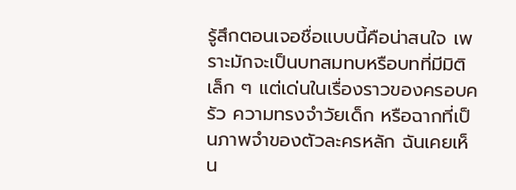รู้สึกตอนเจอชื่อแบบนี้คือน่าสนใจ เพราะมักจะเป็นบทสมทบหรือบทที่มีมิติเล็ก ๆ แต่เด่นในเรื่องราวของครอบครัว ความทรงจำวัยเด็ก หรือฉากที่เป็นภาพจำของตัวละครหลัก ฉันเคยเห็น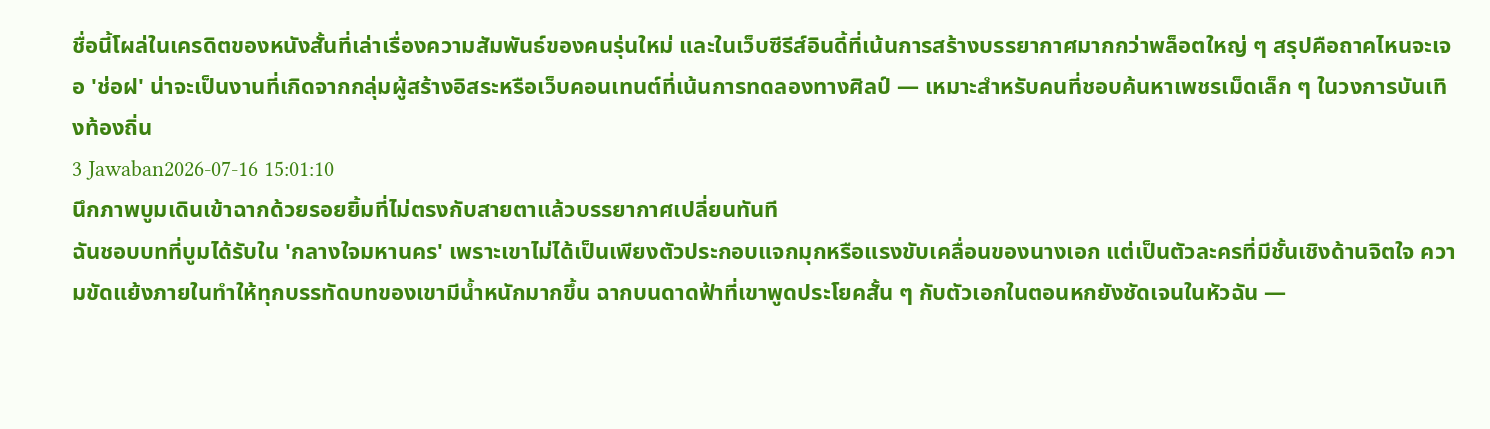ชื่อนี้โผล่ในเครดิตของหนังสั้นที่เล่าเรื่องความสัมพันธ์ของคนรุ่นใหม่ และในเว็บซีรีส์อินดี้ที่เน้นการสร้างบรรยากาศมากกว่าพล็อตใหญ่ ๆ สรุปคือถาคไหนจะเจอ 'ช่อฝ' น่าจะเป็นงานที่เกิดจากกลุ่มผู้สร้างอิสระหรือเว็บคอนเทนต์ที่เน้นการทดลองทางศิลป์ — เหมาะสำหรับคนที่ชอบค้นหาเพชรเม็ดเล็ก ๆ ในวงการบันเทิงท้องถิ่น
3 Jawaban2026-07-16 15:01:10
นึกภาพบูมเดินเข้าฉากด้วยรอยยิ้มที่ไม่ตรงกับสายตาแล้วบรรยากาศเปลี่ยนทันที
ฉันชอบบทที่บูมได้รับใน 'กลางใจมหานคร' เพราะเขาไม่ได้เป็นเพียงตัวประกอบแจกมุกหรือแรงขับเคลื่อนของนางเอก แต่เป็นตัวละครที่มีชั้นเชิงด้านจิตใจ ความขัดแย้งภายในทำให้ทุกบรรทัดบทของเขามีน้ำหนักมากขึ้น ฉากบนดาดฟ้าที่เขาพูดประโยคสั้น ๆ กับตัวเอกในตอนหกยังชัดเจนในหัวฉัน —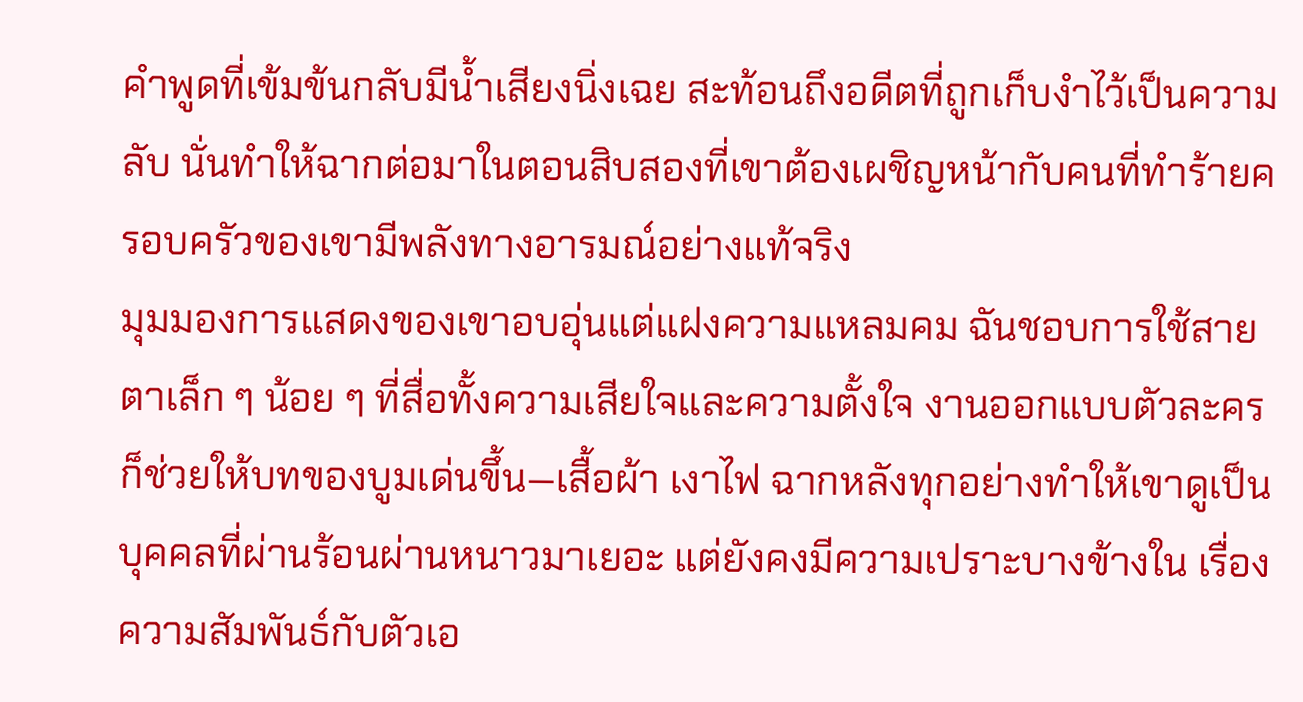คำพูดที่เข้มข้นกลับมีน้ำเสียงนิ่งเฉย สะท้อนถึงอดีตที่ถูกเก็บงำไว้เป็นความลับ นั่นทำให้ฉากต่อมาในตอนสิบสองที่เขาต้องเผชิญหน้ากับคนที่ทำร้ายครอบครัวของเขามีพลังทางอารมณ์อย่างแท้จริง
มุมมองการแสดงของเขาอบอุ่นแต่แฝงความแหลมคม ฉันชอบการใช้สายตาเล็ก ๆ น้อย ๆ ที่สื่อทั้งความเสียใจและความตั้งใจ งานออกแบบตัวละครก็ช่วยให้บทของบูมเด่นขึ้น—เสื้อผ้า เงาไฟ ฉากหลังทุกอย่างทำให้เขาดูเป็นบุคคลที่ผ่านร้อนผ่านหนาวมาเยอะ แต่ยังคงมีความเปราะบางข้างใน เรื่องความสัมพันธ์กับตัวเอ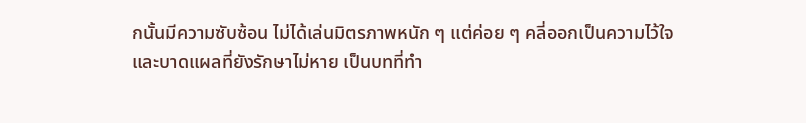กนั้นมีความซับซ้อน ไม่ได้เล่นมิตรภาพหนัก ๆ แต่ค่อย ๆ คลี่ออกเป็นความไว้ใจและบาดแผลที่ยังรักษาไม่หาย เป็นบทที่ทำ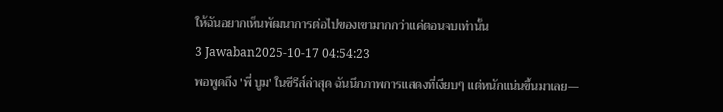ให้ฉันอยากเห็นพัฒนาการต่อไปของเขามากกว่าแค่ตอนจบเท่านั้น
3 Jawaban2025-10-17 04:54:23
พอพูดถึง 'พี่ บูม' ในซีรีส์ล่าสุด ฉันนึกภาพการแสดงที่เงียบๆ แต่หนักแน่นขึ้นมาเลย—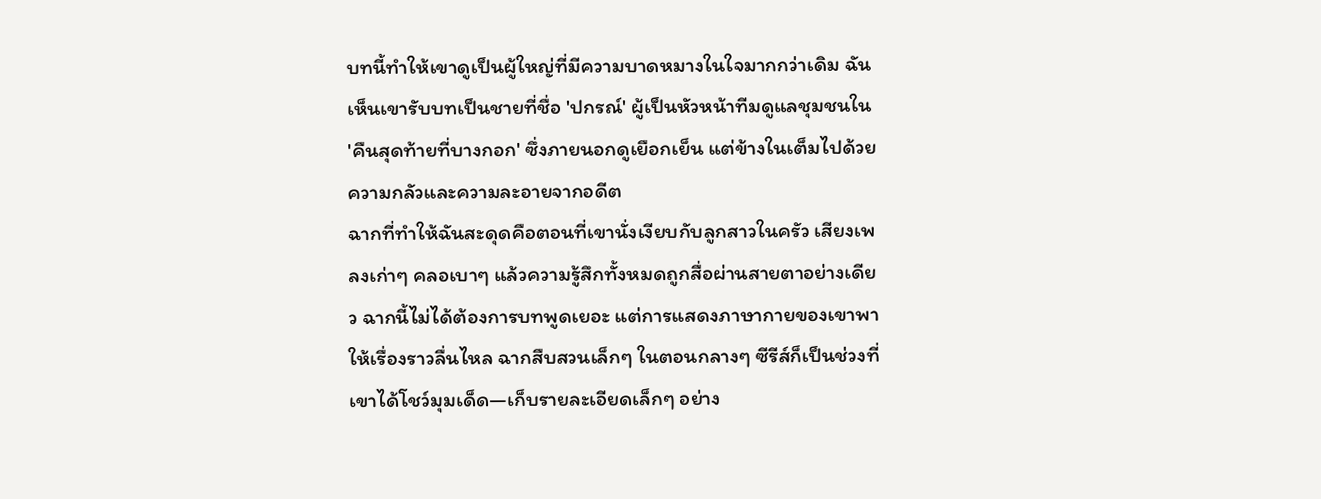บทนี้ทำให้เขาดูเป็นผู้ใหญ่ที่มีความบาดหมางในใจมากกว่าเดิม ฉันเห็นเขารับบทเป็นชายที่ชื่อ 'ปกรณ์' ผู้เป็นหัวหน้าทีมดูแลชุมชนใน 'คืนสุดท้ายที่บางกอก' ซึ่งภายนอกดูเยือกเย็น แต่ข้างในเต็มไปด้วยความกลัวและความละอายจากอดีต
ฉากที่ทำให้ฉันสะดุดคือตอนที่เขานั่งเงียบกับลูกสาวในครัว เสียงเพลงเก่าๆ คลอเบาๆ แล้วความรู้สึกทั้งหมดถูกสื่อผ่านสายตาอย่างเดียว ฉากนี้ไม่ได้ต้องการบทพูดเยอะ แต่การแสดงภาษากายของเขาพาให้เรื่องราวลื่นไหล ฉากสืบสวนเล็กๆ ในตอนกลางๆ ซีรีส์ก็เป็นช่วงที่เขาได้โชว์มุมเด็ด—เก็บรายละเอียดเล็กๆ อย่าง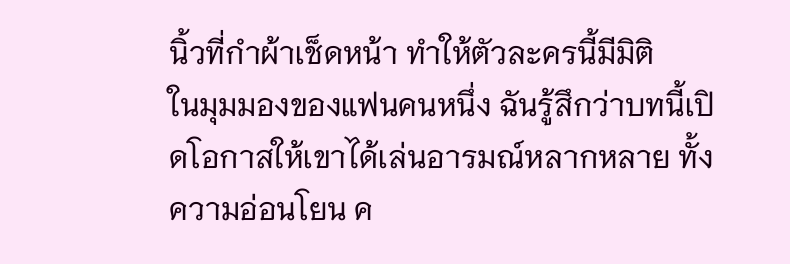นิ้วที่กำผ้าเช็ดหน้า ทำให้ตัวละครนี้มีมิติ
ในมุมมองของแฟนคนหนึ่ง ฉันรู้สึกว่าบทนี้เปิดโอกาสให้เขาได้เล่นอารมณ์หลากหลาย ทั้งความอ่อนโยน ค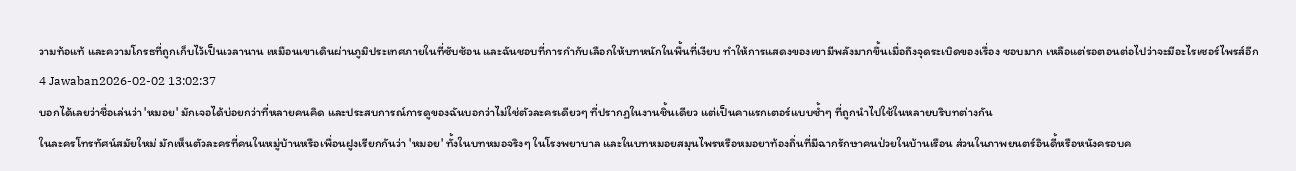วามท้อแท้ และความโกรธที่ถูกเก็บไว้เป็นเวลานาน เหมือนเขาเดินผ่านภูมิประเทศภายในที่ซับซ้อน และฉันชอบที่การกำกับเลือกให้บทหนักในพื้นที่เงียบ ทำให้การแสดงของเขามีพลังมากขึ้นเมื่อถึงจุดระเบิดของเรื่อง ชอบมาก เหลือแต่รอตอนต่อไปว่าจะมีอะไรเซอร์ไพรส์อีก
4 Jawaban2026-02-02 13:02:37
บอกได้เลยว่าชื่อเล่นว่า 'หมอย' มักเจอได้บ่อยกว่าที่หลายคนคิด และประสบการณ์การดูของฉันบอกว่าไม่ใช่ตัวละครเดียวๆ ที่ปรากฏในงานชิ้นเดียว แต่เป็นคาแรกเตอร์แบบซ้ำๆ ที่ถูกนำไปใช้ในหลายบริบทต่างกัน
ในละครโทรทัศน์สมัยใหม่ มักเห็นตัวละครที่คนในหมู่บ้านหรือเพื่อนฝูงเรียกกันว่า 'หมอย' ทั้งในบทหมอจริงๆ ในโรงพยาบาล และในบทหมอยสมุนไพรหรือหมอยาท้องถิ่นที่มีฉากรักษาคนป่วยในบ้านเรือน ส่วนในภาพยนตร์อินดี้หรือหนังครอบค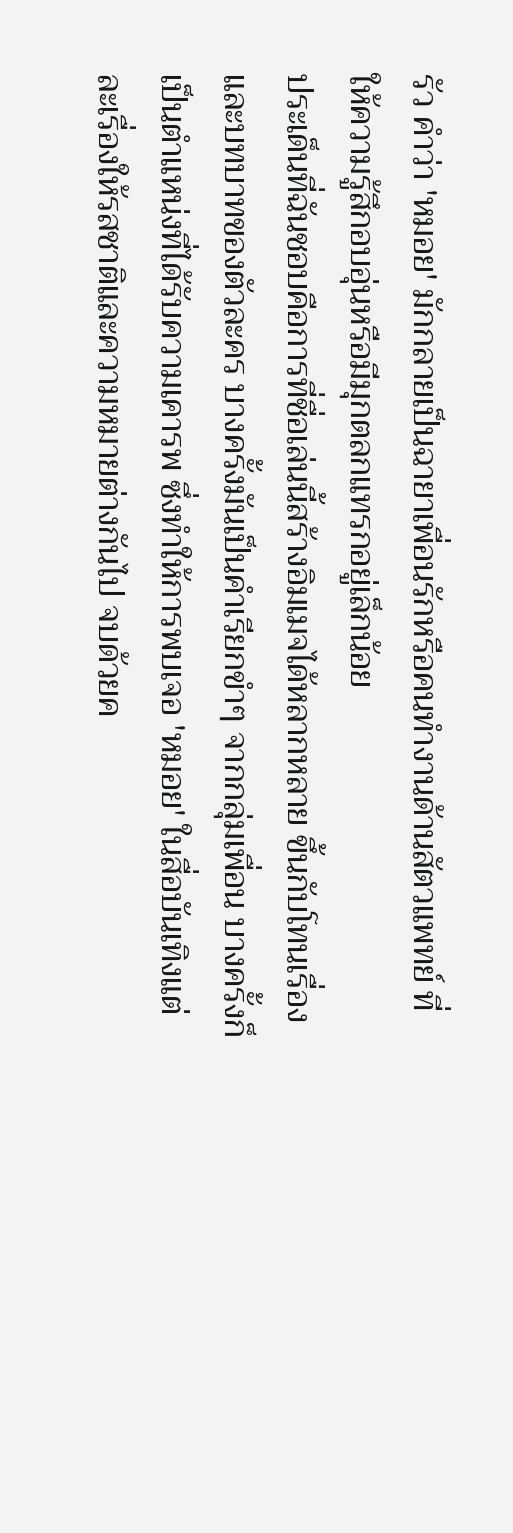รัว คำว่า 'หมอย' มักกลายเป็นฉายาเพื่อนรักหรือคนทำงานด้านสัตวแพทย์ ที่ให้ความรู้สึกอบอุ่นหรือมีมุกตลกแทรกอยู่เล็กน้อย
ประเด็นที่ฉันชอบคือการที่ชื่อเล่นนี้สร้างอิมเมจได้หลากหลาย ขึ้นกับโทนเรื่องและบทบาทของตัวละคร บางครั้งมันเป็นคำเรียกขำๆ จากกลุ่มเพื่อน บางครั้งก็เป็นตำแหน่งที่ได้รับความเคารพ ซึ่งทำให้การพบเจอ 'หมอย' ในสื่อบันเทิงแต่ละเรื่องให้รสชาติและความหมายต่างกันไป จบด้วยค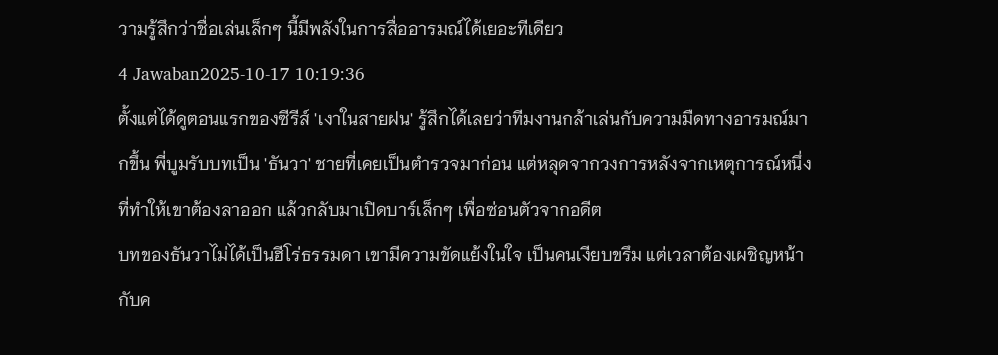วามรู้สึกว่าชื่อเล่นเล็กๆ นี้มีพลังในการสื่ออารมณ์ได้เยอะทีเดียว
4 Jawaban2025-10-17 10:19:36
ตั้งแต่ได้ดูตอนแรกของซีรีส์ 'เงาในสายฝน' รู้สึกได้เลยว่าทีมงานกล้าเล่นกับความมืดทางอารมณ์มากขึ้น พี่บูมรับบทเป็น 'ธันวา' ชายที่เคยเป็นตำรวจมาก่อน แต่หลุดจากวงการหลังจากเหตุการณ์หนึ่งที่ทำให้เขาต้องลาออก แล้วกลับมาเปิดบาร์เล็กๆ เพื่อซ่อนตัวจากอดีต
บทของธันวาไม่ได้เป็นฮีโร่ธรรมดา เขามีความขัดแย้งในใจ เป็นคนเงียบขรึม แต่เวลาต้องเผชิญหน้ากับค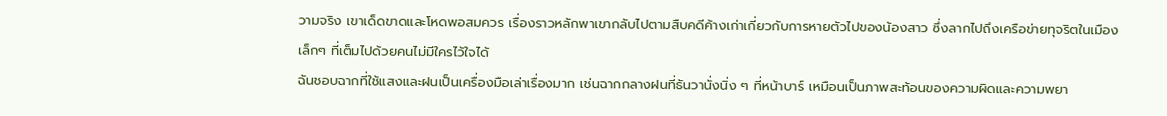วามจริง เขาเด็ดขาดและโหดพอสมควร เรื่องราวหลักพาเขากลับไปตามสืบคดีค้างเก่าเกี่ยวกับการหายตัวไปของน้องสาว ซึ่งลากไปถึงเครือข่ายทุจริตในเมืองเล็กๆ ที่เต็มไปด้วยคนไม่มีใครไว้ใจได้
ฉันชอบฉากที่ใช้แสงและฝนเป็นเครื่องมือเล่าเรื่องมาก เช่นฉากกลางฝนที่ธันวานั่งนิ่ง ๆ ที่หน้าบาร์ เหมือนเป็นภาพสะท้อนของความผิดและความพยา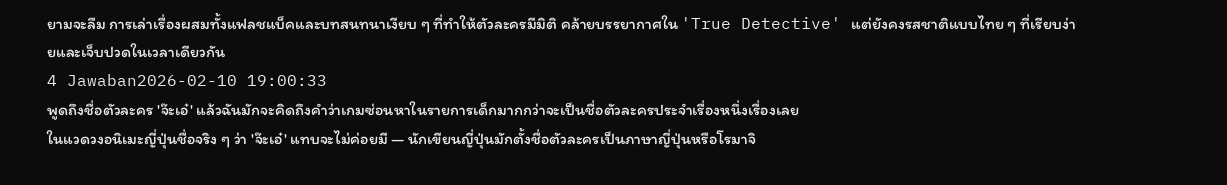ยามจะลืม การเล่าเรื่องผสมทั้งแฟลชแบ็คและบทสนทนาเงียบ ๆ ที่ทำให้ตัวละครมีมิติ คล้ายบรรยากาศใน 'True Detective' แต่ยังคงรสชาติแบบไทย ๆ ที่เรียบง่ายและเจ็บปวดในเวลาเดียวกัน
4 Jawaban2026-02-10 19:00:33
พูดถึงชื่อตัวละคร 'จ๊ะเอ๋' แล้วฉันมักจะคิดถึงคำว่าเกมซ่อนหาในรายการเด็กมากกว่าจะเป็นชื่อตัวละครประจำเรื่องหนึ่งเรื่องเลย
ในแวดวงอนิเมะญี่ปุ่นชื่อจริง ๆ ว่า 'จ๊ะเอ๋' แทบจะไม่ค่อยมี — นักเขียนญี่ปุ่นมักตั้งชื่อตัวละครเป็นภาษาญี่ปุ่นหรือโรมาจิ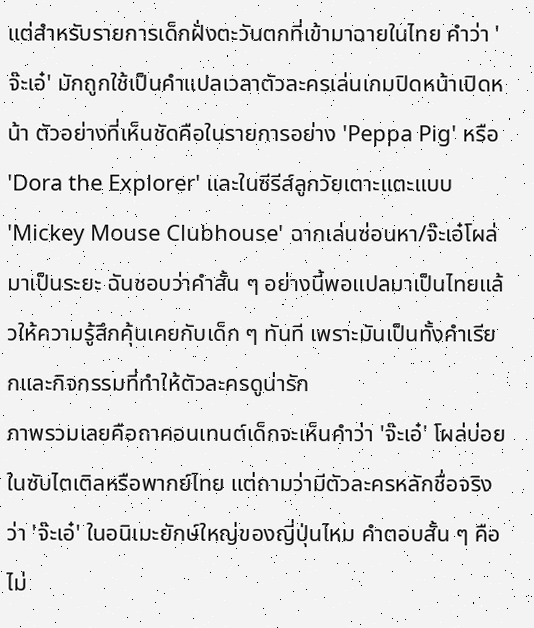แต่สำหรับรายการเด็กฝั่งตะวันตกที่เข้ามาฉายในไทย คำว่า 'จ๊ะเอ๋' มักถูกใช้เป็นคำแปลเวลาตัวละครเล่นเกมปิดหน้าเปิดหน้า ตัวอย่างที่เห็นชัดคือในรายการอย่าง 'Peppa Pig' หรือ 'Dora the Explorer' และในซีรีส์ลูกวัยเตาะแตะแบบ 'Mickey Mouse Clubhouse' ฉากเล่นซ่อนหา/จ๊ะเอ๋โผล่มาเป็นระยะ ฉันชอบว่าคำสั้น ๆ อย่างนี้พอแปลมาเป็นไทยแล้วให้ความรู้สึกคุ้นเคยกับเด็ก ๆ ทันที เพราะมันเป็นทั้งคำเรียกและกิจกรรมที่ทำให้ตัวละครดูน่ารัก
ภาพรวมเลยคือถาคอนเทนต์เด็กจะเห็นคำว่า 'จ๊ะเอ๋' โผล่บ่อยในซับไตเติลหรือพากย์ไทย แต่ถามว่ามีตัวละครหลักชื่อจริงว่า 'จ๊ะเอ๋' ในอนิเมะยักษ์ใหญ่ของญี่ปุ่นไหม คำตอบสั้น ๆ คือไม่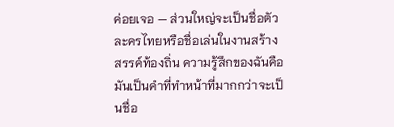ค่อยเจอ — ส่วนใหญ่จะเป็นชื่อตัวละครไทยหรือชื่อเล่นในงานสร้างสรรค์ท้องถิ่น ความรู้สึกของฉันคือมันเป็นคำที่ทำหน้าที่มากกว่าจะเป็นชื่อ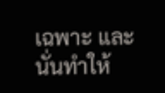เฉพาะ และนั่นทำให้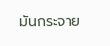มันกระจาย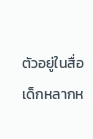ตัวอยู่ในสื่อเด็กหลากห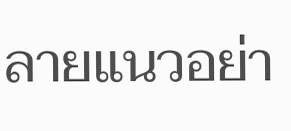ลายแนวอย่า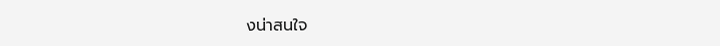งน่าสนใจ